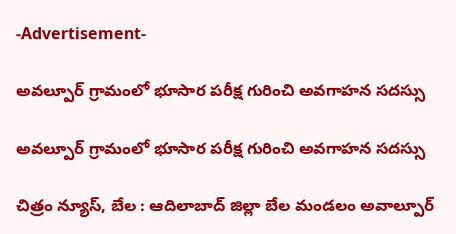-Advertisement-

అవల్పూర్ గ్రామంలో భూసార పరీక్ష గురించి అవగాహన సదస్సు

అవల్పూర్ గ్రామంలో భూసార పరీక్ష గురించి అవగాహన సదస్సు

చిత్రం న్యూస్, బేల : ఆదిలాబాద్ జిల్లా బేల మండలం అవాల్పూర్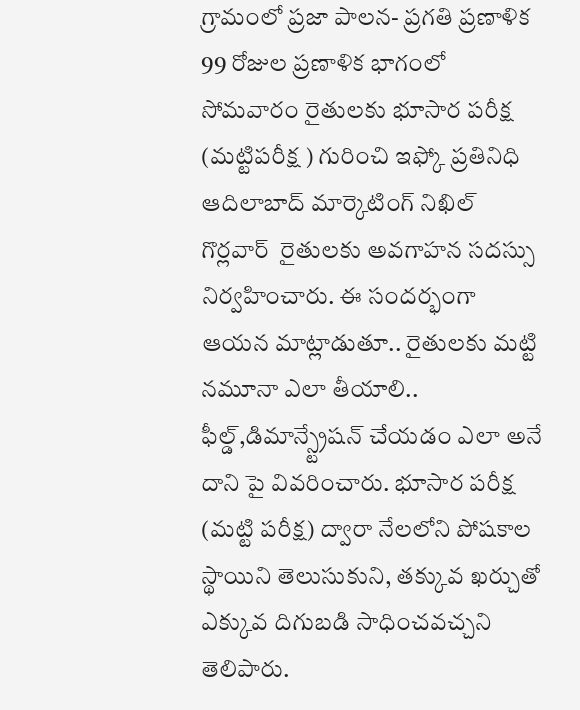గ్రామంలో ప్రజా పాలన- ప్రగతి ప్రణాళిక 99 రోజుల ప్రణాళిక భాగంలో సోమవారం రైతులకు భూసార పరీక్ష (మట్టిపరీక్ష ) గురించి ఇఫ్కో ప్రతినిధి ఆదిలాబాద్ మార్కెటింగ్ నిఖిల్ గొర్లవార్  రైతులకు అవగాహన సదస్సు నిర్వహించారు. ఈ సందర్భంగా ఆయన మాట్లాడుతూ.. రైతులకు మట్టి నమూనా ఎలా తీయాలి.. ఫీల్డ్,డిమాన్స్ట్రేషన్ చేయడం ఎలా అనే దాని పై వివరించారు. భూసార పరీక్ష (మట్టి పరీక్ష) ద్వారా నేలలోని పోషకాల స్థాయిని తెలుసుకుని, తక్కువ ఖర్చుతో ఎక్కువ దిగుబడి సాధించవచ్చని తెలిపారు.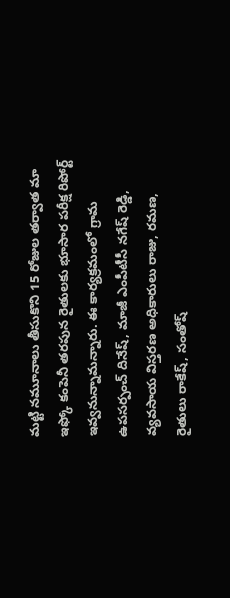మట్టి నమూనాలు తీసుకొని 15 రోజుల తర్వాత మా ఇఫ్కో కంపెనీ తరపున రైతులకు భూసార పరీక్ష రిపోర్ట్ ఇవ్వనున్నామన్నారు. ఈ కార్యక్రమంలో గ్రామ ఉపసర్పంచ్ దినేష్, మాజీ ఎంపీటీసీ నగేష్ రెడ్డి, వ్యవసాయ విస్తరణ అధికారులు రాజు, రమణ, రైతులు రాకేష్, సంతోష్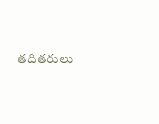తదితరులు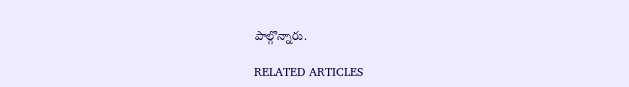పాల్గొన్నారు.

RELATED ARTICLES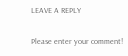LEAVE A REPLY

Please enter your comment!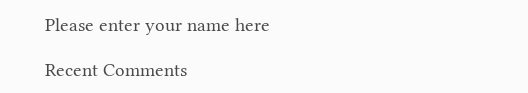Please enter your name here

Recent Comments